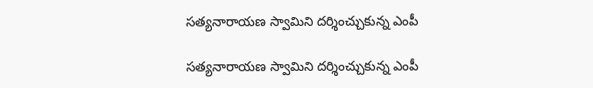సత్యనారాయణ స్వామిని దర్శించ్చుకున్న ఎంపీ

సత్యనారాయణ స్వామిని దర్శించ్చుకున్న ఎంపీ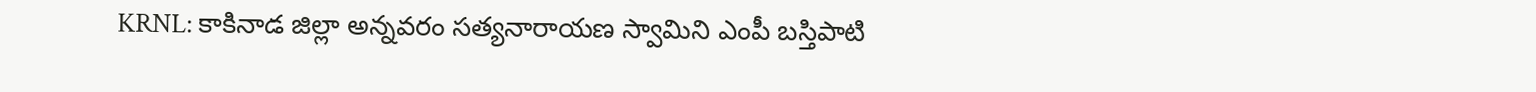KRNL: కాకినాడ జిల్లా అన్నవరం సత్యనారాయణ స్వామిని ఎంపీ బస్తిపాటి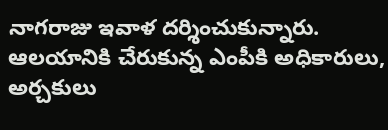నాగరాజు ఇవాళ దర్శించుకున్నారు. ఆలయానికి చేరుకున్న ఎంపీకి అధికారులు, అర్చకులు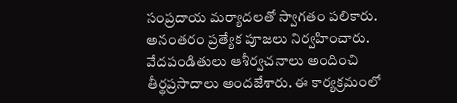సంప్రదాయ మర్యాదలతో స్వాగతం పలికారు. అనంతరం ప్రత్యేక పూజలు నిర్వహించారు. వేదపండితులు ఆశీర్వచనాలు అందించి తీర్థప్రసాదాలు అందజేశారు. ఈ కార్యక్రమంలో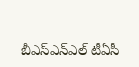బీఎస్ఎన్ఎల్ టీఏసీ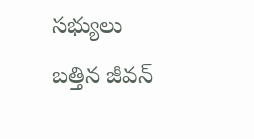సభ్యులు బత్తిన జీవన్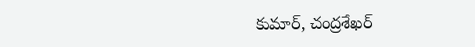కుమార్, చంద్రశేఖర్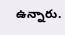ఉన్నారు.